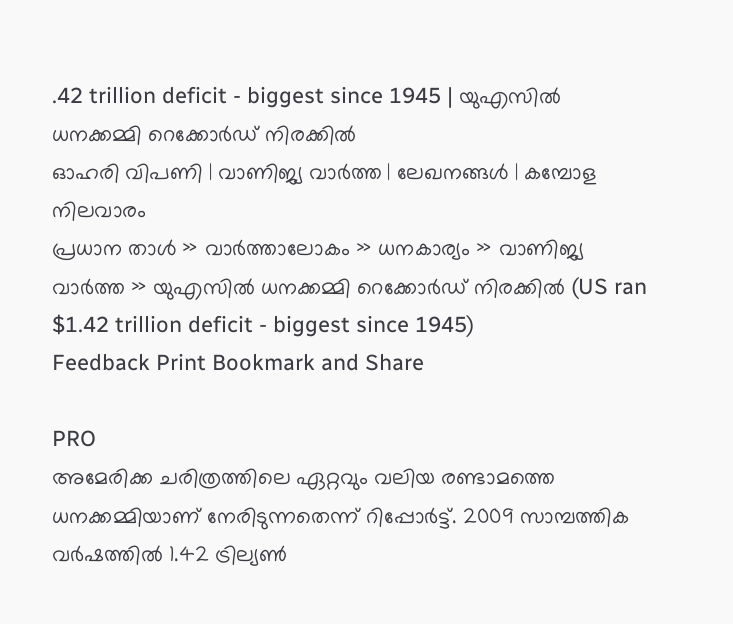.42 trillion deficit - biggest since 1945 | യുഎസില്‍ ധനക്കമ്മി റെക്കോര്‍ഡ് നിരക്കില്‍
ഓഹരി വിപണി | വാണിജ്യ വാര്‍ത്ത | ലേഖനങ്ങള്‍ | കമ്പോള നിലവാരം
പ്രധാന താള്‍ » വാര്‍ത്താലോകം » ധനകാര്യം » വാണിജ്യ വാര്‍ത്ത » യുഎസില്‍ ധനക്കമ്മി റെക്കോര്‍ഡ് നിരക്കില്‍ (US ran $1.42 trillion deficit - biggest since 1945)
Feedback Print Bookmark and Share

PRO
അമേരിക്ക ചരിത്രത്തിലെ ഏറ്റവും വലിയ രണ്ടാമത്തെ ധനക്കമ്മിയാണ് നേരിടുന്നതെന്ന് റിപ്പോര്‍ട്ട്. 2009 സാമ്പത്തിക വര്‍ഷത്തില്‍ 1.42 ട്രില്യണ്‍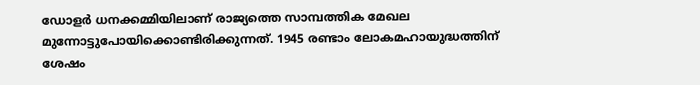ഡോളര്‍ ധനക്കമ്മിയിലാണ് രാജ്യത്തെ സാമ്പത്തിക മേഖല മുന്നോട്ടുപോയിക്കൊണ്ടിരിക്കുന്നത്. 1945 രണ്ടാം ലോകമഹായുദ്ധത്തിന് ശേഷം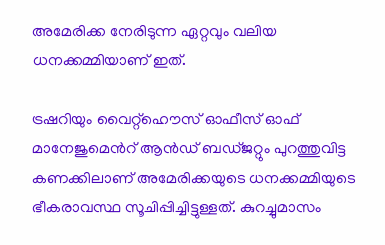അമേരിക്ക നേരിടുന്ന ഏറ്റവും വലിയ ധനക്കമ്മിയാണ് ഇത്.

ട്രഷറിയും വൈറ്റ്‌ഹൌസ് ഓഫീസ് ഓഫ് മാനേജുമെന്‍റ് ആന്‍ഡ് ബഡ്ജറ്റും പുറത്തുവിട്ട കണക്കിലാണ് അമേരിക്കയുടെ ധനക്കമ്മിയുടെ ഭീകരാവസ്ഥ സൂചിപ്പിച്ചിട്ടുള്ളത്. കുറച്ചുമാസം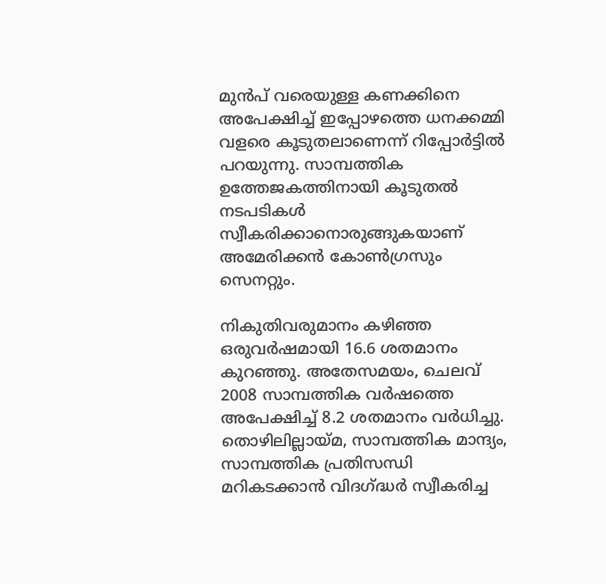മുന്‍പ് വരെയുള്ള കണക്കിനെ അപേക്ഷിച്ച് ഇപ്പോഴത്തെ ധനക്കമ്മി വളരെ കൂടുതലാണെന്ന് റിപ്പോര്‍ട്ടില്‍ പറയുന്നു. സാമ്പത്തിക ഉത്തേജകത്തിനായി കൂടുതല്‍ നടപടികള്‍ സ്വീകരിക്കാനൊരുങ്ങുകയാണ് അമേരിക്കന്‍ കോണ്‍ഗ്രസും സെനറ്റും.

നികുതിവരുമാനം കഴിഞ്ഞ ഒരുവര്‍ഷമായി 16.6 ശതമാനം കുറഞ്ഞു. അതേസമയം, ചെലവ് 2008 സാമ്പത്തിക വര്‍ഷത്തെ അപേക്ഷിച്ച് 8.2 ശതമാനം വര്‍ധിച്ചു. തൊഴിലില്ലായ്മ, സാമ്പത്തിക മാന്ദ്യം, സാമ്പത്തിക പ്രതിസന്ധി മറികടക്കാന്‍ വിദഗ്ദ്ധര്‍ സ്വീകരിച്ച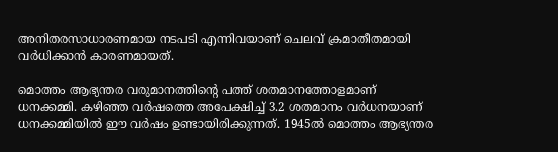അനിതരസാധാരണമായ നടപടി എന്നിവയാണ് ചെലവ് ക്രമാതീതമായി വര്‍ധിക്കാന്‍ കാരണമായത്.

മൊത്തം ആഭ്യന്തര വരുമാനത്തിന്‍റെ പത്ത് ശതമാനത്തോളമാണ് ധനക്കമ്മി. കഴിഞ്ഞ വര്‍ഷത്തെ അപേക്ഷിച്ച് 3.2 ശതമാനം വര്‍ധനയാണ് ധനക്കമ്മിയില്‍ ഈ വര്‍ഷം ഉണ്ടായിരിക്കുന്നത്. 1945ല്‍ മൊത്തം ആഭ്യന്തര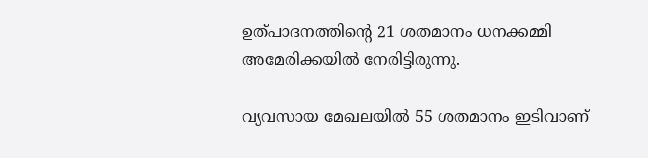ഉത്പാദനത്തിന്‍റെ 21 ശതമാനം ധനക്കമ്മി അമേരിക്കയില്‍ നേരിട്ടിരുന്നു.

വ്യവസായ മേഖലയില്‍ 55 ശതമാനം ഇടിവാണ്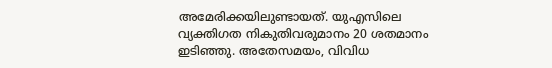അമേരിക്കയിലുണ്ടായത്. യുഎസിലെ വ്യക്തിഗത നികുതിവരുമാനം 20 ശതമാനം ഇടിഞ്ഞു. അതേസമയം, വിവിധ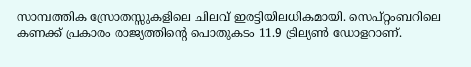സാമ്പത്തിക സ്രോതസ്സുകളിലെ ചിലവ് ഇരട്ടിയിലധികമായി. സെപ്റ്റംബറിലെ കണക്ക് പ്രകാരം രാജ്യത്തിന്‍റെ പൊതുകടം 11.9 ട്രില്യണ്‍ ഡോളറാണ്.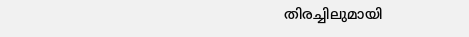തിരച്ചിലുമായി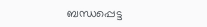ബന്ധപ്പെട്ട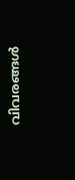വിവരങ്ങള്‍